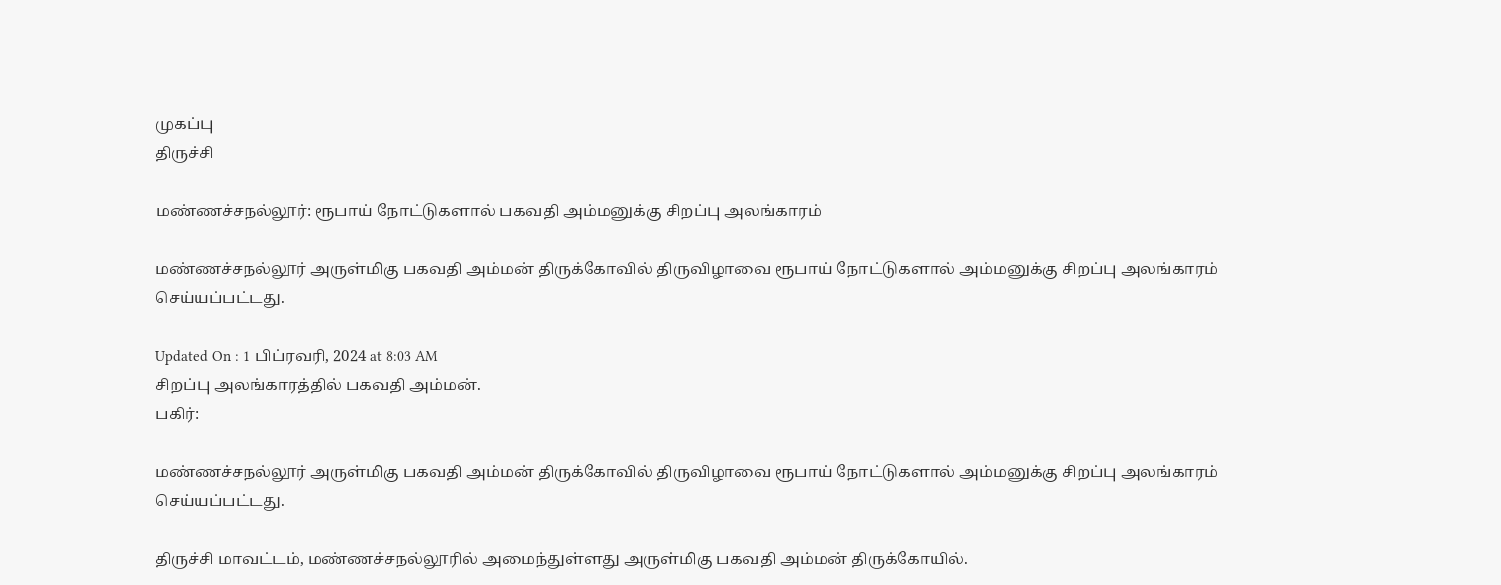முகப்பு
திருச்சி

மண்ணச்சநல்லூர்: ரூபாய் நோட்டுகளால் பகவதி அம்மனுக்கு சிறப்பு அலங்காரம்

மண்ணச்சநல்லூர் அருள்மிகு பகவதி அம்மன் திருக்கோவில் திருவிழாவை ரூபாய் நோட்டுகளால் அம்மனுக்கு சிறப்பு அலங்காரம் செய்யப்பட்டது.

Updated On : 1 பிப்ரவரி, 2024 at 8:03 AM
சிறப்பு அலங்காரத்தில் பகவதி அம்மன்.
பகிர்:

மண்ணச்சநல்லூர் அருள்மிகு பகவதி அம்மன் திருக்கோவில் திருவிழாவை ரூபாய் நோட்டுகளால் அம்மனுக்கு சிறப்பு அலங்காரம் செய்யப்பட்டது.

திருச்சி மாவட்டம், மண்ணச்சநல்லூரில் அமைந்துள்ளது அருள்மிகு பகவதி அம்மன் திருக்கோயில்.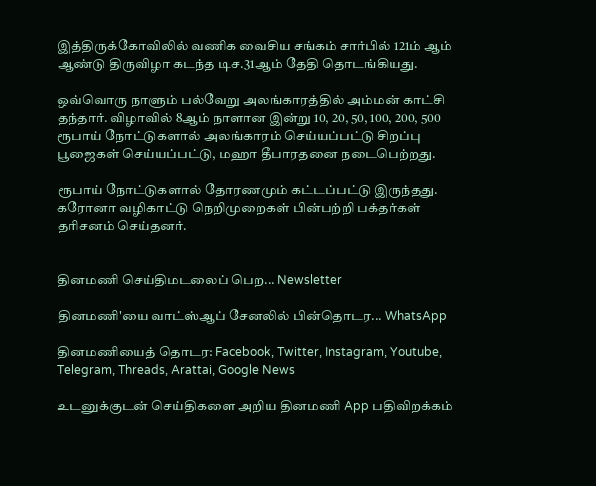இத்திருக்கோவிலில் வணிக வைசிய சங்கம் சார்பில் 121ம் ஆம் ஆண்டு திருவிழா கடந்த டிச.31ஆம் தேதி தொடங்கியது.

ஒவ்வொரு நாளும் பல்வேறு அலங்காரத்தில் அம்மன் காட்சி தந்தார். விழாவில் 8ஆம் நாளான இன்று 10, 20, 50, 100, 200, 500 ரூபாய் நோட்டுகளால் அலங்காரம் செய்யப்பட்டு சிறப்பு பூஜைகள் செய்யப்பட்டு, மஹா தீபாரதனை நடைபெற்றது.

ரூபாய் நோட்டுகளால் தோரணமும் கட்டப்பட்டு இருந்தது. கரோனா வழிகாட்டு நெறிமுறைகள் பின்பற்றி பக்தர்கள் தரிசனம் செய்தனர்.


தினமணி செய்திமடலைப் பெற... Newsletter

தினமணி'யை வாட்ஸ்ஆப் சேனலில் பின்தொடர... WhatsApp

தினமணியைத் தொடர: Facebook, Twitter, Instagram, Youtube, Telegram, Threads, Arattai, Google News

உடனுக்குடன் செய்திகளை அறிய தினமணி App பதிவிறக்கம்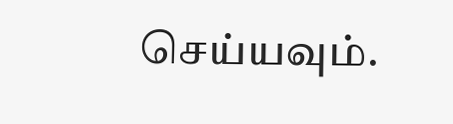செய்யவும்.